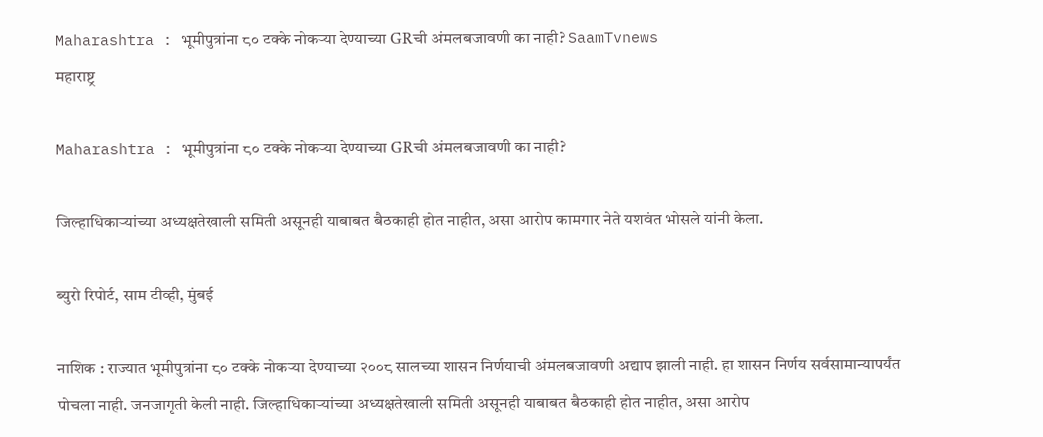Maharashtra : भूमीपुत्रांना ८० टक्के नोकऱ्या देण्याच्या GRची अंमलबजावणी का नाही? SaamTvnews
महाराष्ट्र

Maharashtra : भूमीपुत्रांना ८० टक्के नोकऱ्या देण्याच्या GRची अंमलबजावणी का नाही?

जिल्हाधिकाऱ्यांच्या अध्यक्षतेखाली समिती असूनही याबाबत बैठकाही होत नाहीत, असा आरोप कामगार नेते यशवंत भोसले यांनी केला.

ब्युरो रिपोर्ट, साम टीव्ही, मुंबई

नाशिक : राज्यात भूमीपुत्रांना ८० टक्के नोकऱ्या देण्याच्या २००८ सालच्या शासन निर्णयाची अंमलबजावणी अद्याप झाली नाही. हा शासन निर्णय सर्वसामान्यापर्यंत पोचला नाही. जनजागृती केली नाही. जिल्हाधिकाऱ्यांच्या अध्यक्षतेखाली समिती असूनही याबाबत बैठकाही होत नाहीत, असा आरोप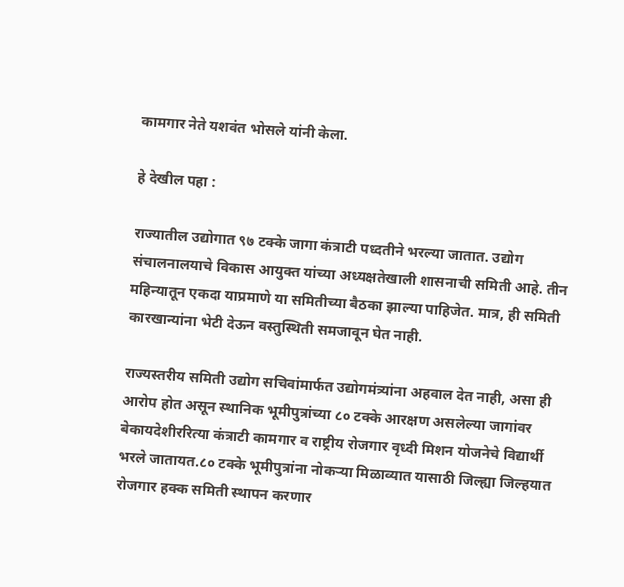कामगार नेते यशवंत भोसले यांनी केला.

हे देखील पहा :

राज्यातील उद्योगात ९७ टक्के जागा कंत्राटी पध्दतीने भरल्या जातात. उद्योग संचालनालयाचे विकास आयुक्त यांच्या अध्यक्षतेखाली शासनाची समिती आहे. तीन महिन्यातून एकदा याप्रमाणे या समितीच्या बैठका झाल्या पाहिजेत. मात्र, ही समिती कारखान्यांना भेटी देऊन वस्तुस्थिती समजावून घेत नाही.

राज्यस्तरीय समिती उद्योग सचिवांमार्फत उद्योगमंत्र्यांना अहवाल देत नाही, असा ही आरोप होत असून स्थानिक भूमीपुत्रांच्या ८० टक्के आरक्षण असलेल्या जागांवर बेकायदेशीररित्या कंत्राटी कामगार व राष्ट्रीय रोजगार वृध्दी मिशन योजनेचे विद्यार्थी भरले जातायत.८० टक्के भूमीपुत्रांना नोकऱ्या मिळाव्यात यासाठी जिल्ह्या जिल्हयात रोजगार हक्क समिती स्थापन करणार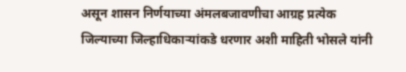असून शासन निर्णयाच्या अंमलबजावणीचा आग्रह प्रत्येक जिल्याच्या जिल्हाधिकाऱ्यांकडे धरणार अशी माहिती भोसले यांनी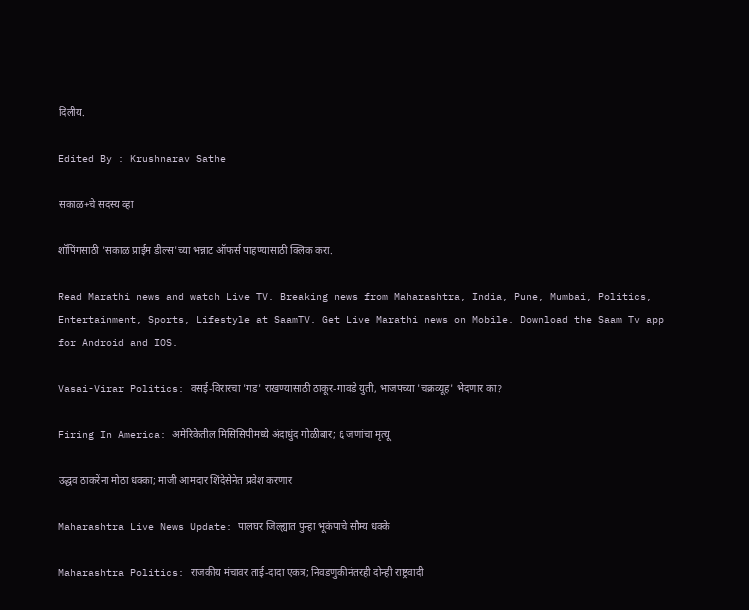दिलीय.

Edited By : Krushnarav Sathe

सकाळ+चे सदस्य व्हा

शॉपिंगसाठी 'सकाळ प्राईम डील्स'च्या भन्नाट ऑफर्स पाहण्यासाठी क्लिक करा.

Read Marathi news and watch Live TV. Breaking news from Maharashtra, India, Pune, Mumbai, Politics, Entertainment, Sports, Lifestyle at SaamTV. Get Live Marathi news on Mobile. Download the Saam Tv app for Android and IOS.

Vasai-Virar Politics: वसई-विरारचा 'गड' राखण्यासाठी ठाकूर-गावडे युती, भाजपच्या 'चक्रव्यूह' भेदणार का?

Firing In America: अमेरिकेतील मिसिसिपीमध्ये अंदाधुंद गोळीबार; ६ जणांचा मृत्यू

उद्धव ठाकरेंना मोठा धक्का; माजी आमदार शिंदेसेनेत प्रवेश करणार

Maharashtra Live News Update: पालघर जिल्ह्यात पुन्हा भूकंपाचे सौम्य धक्के

Maharashtra Politics: राजकीय मंचावर ताई-दादा एकत्र; निवडणुकीनंतरही दोन्ही राष्ट्रवादी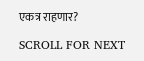एकत्र राहणार?

SCROLL FOR NEXT